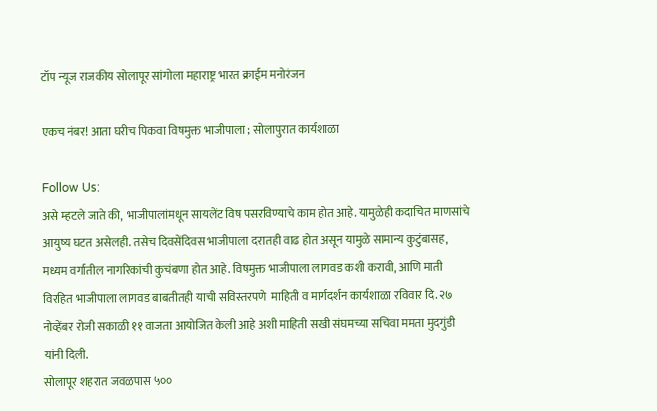टॉप न्यूज राजकीय सोलापूर सांगोला महाराष्ट्र भारत क्राईम मनोरंजन

एकच नंबर! आता घरीच पिकवा विषमुक्त भाजीपाला ; सोलापुरात कार्यशाळा

Follow Us:
असे म्हटले जाते की,  भाजीपालांमधून सायलेंट विष पसरविण्याचे काम होत आहे. यामुळेही कदाचित माणसांचे आयुष्य घटत असेलही. तसेच दिवसेंदिवस भाजीपाला दरातही वाढ होत असून यामुळे सामान्य कुटुंबासह, मध्यम वर्गातील नागरिकांची कुचंबणा होत आहे. विषमुक्त भाजीपाला लागवड कशी करावी, आणि माती विरहित भाजीपाला लागवड बाबतीतही याची सविस्तरपणे  माहिती व मार्गदर्शन कार्यशाळा रविवार दि. २७ नोव्हेंबर रोजी सकाळी ११ वाजता आयोजित केली आहे अशी माहिती सखी संघमच्या सचिवा ममता मुदगुंडी यांनी दिली.
सोलापूर शहरात जवळपास ५००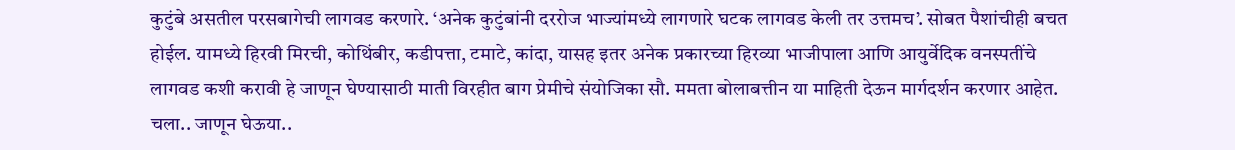कुटुंबे असतील परसबागेची लागवड करणारे. ‘अनेक कुटुंबांनी दररोज भाज्यांमध्ये लागणारे घटक लागवड केली तर उत्तमच’. सोबत पैशांचीही बचत होईल. यामध्ये हिरवी मिरची, कोथिंबीर, कडीपत्ता, टमाटे, कांदा, यासह इतर अनेक प्रकारच्या हिरव्या भाजीपाला आणि आयुर्वेदिक वनस्पतींचे लागवड कशी करावी हे जाणून घेण्यासाठी माती विरहीत बाग प्रेमीचे संयोजिका सौ. ममता बोलाबत्तीन या माहिती देऊन मार्गदर्शन करणार आहेत.
चला.. जाणून घेऊया..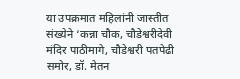या उपक्रमात महिलांनी जास्तीत संख्येने ‘कन्ना चौक, चौडेश्वरीदेवी मंदिर पाठीमागे, चौडेश्वरी पतपेढी समोर, डॉ. मेतन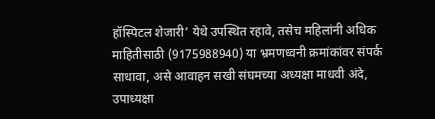हॉस्पिटल शेजारी’ येथे उपस्थित रहावे, तसेच महिलांनी अधिक माहितीसाठी (9175988940) या भ्रमणध्वनी क्रमांकांवर संपर्क साधावा, असे आवाहन सखी संघमच्या अध्यक्षा माधवी अंदे, उपाध्यक्षा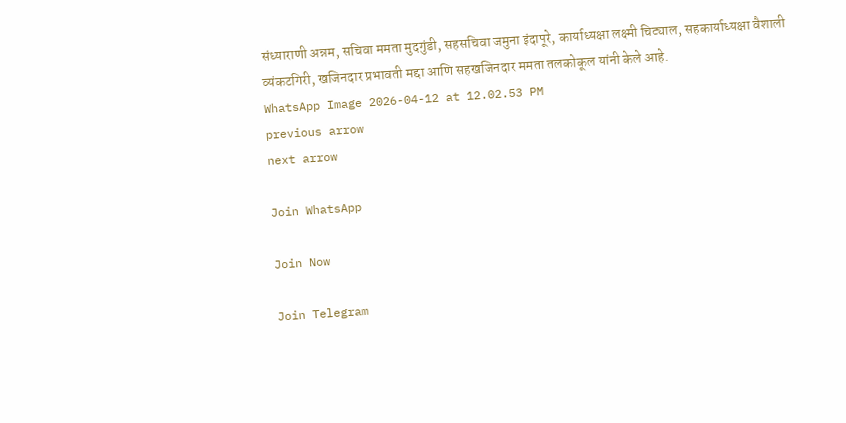संध्याराणी अन्नम, सचिवा ममता मुदगुंडी, सहसचिवा जमुना इंदापूरे, कार्याध्यक्षा लक्ष्मी चिट्याल, सहकार्याध्यक्षा वैशाली व्यंकटगिरी, खजिनदार प्रभावती मद्दा आणि सहखजिनदार ममता तलकोकूल यांनी केले आहे.
WhatsApp Image 2026-04-12 at 12.02.53 PM
previous arrow
next arrow

Join WhatsApp

Join Now

Join Telegram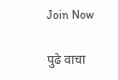Join Now

पुढे वाचा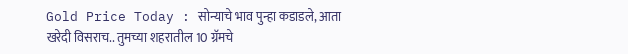Gold Price Today : सोन्याचे भाव पुन्हा कडाडले, आता खरेदी विसराच.. तुमच्या शहरातील 10 ग्रॅमचे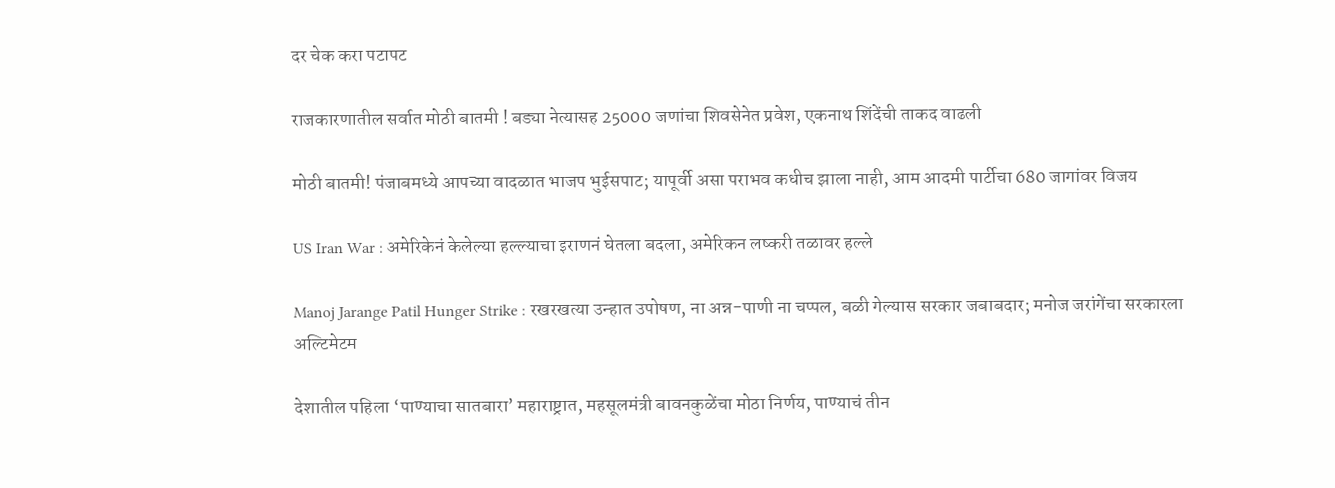दर चेक करा पटापट

राजकारणातील सर्वात मोठी बातमी ! बड्या नेत्यासह 25000 जणांचा शिवसेनेत प्रवेश, एकनाथ शिंदेंची ताकद वाढली

मोठी बातमी! पंजाबमध्ये आपच्या वादळात भाजप भुईसपाट; यापूर्वी असा पराभव कधीच झाला नाही, आम आदमी पार्टीचा 680 जागांवर विजय

US Iran War : अमेरिकेनं केलेल्या हल्ल्याचा इराणनं घेतला बदला, अमेरिकन लष्करी तळावर हल्ले

Manoj Jarange Patil Hunger Strike : रखरखत्या उन्हात उपोषण, ना अन्न-पाणी ना चप्पल, बळी गेल्यास सरकार जबाबदार; मनोज जरांगेंचा सरकारला अल्टिमेटम

देशातील पहिला ‘पाण्याचा सातबारा’ महाराष्ट्रात, महसूलमंत्री बावनकुळेंचा मोठा निर्णय, पाण्याचं तीन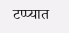टप्प्यात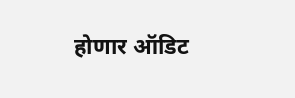होणार ऑडिट